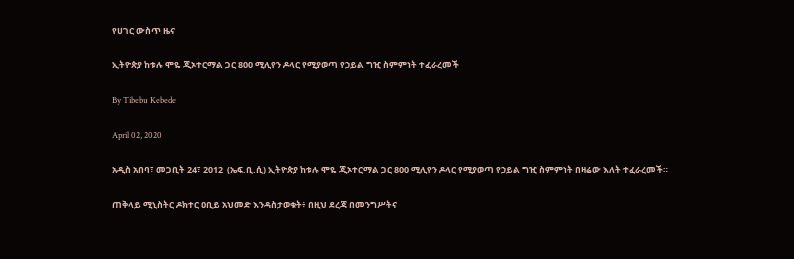የሀገር ውስጥ ዜና

ኢትዮጵያ ከቱሉ ሞዬ ጂኦተርማል ጋር 800 ሚሊየን ዶላር የሚያወጣ የኃይል ግዢ ስምምነት ተፈራረመች

By Tibebu Kebede

April 02, 2020

አዲስ አበባ፣ መጋቢት 24፣ 2012  (ኤፍ.ቢ.ሲ) ኢትዮጵያ ከቱሉ ሞዬ ጂኦተርማል ጋር 800 ሚሊየን ዶላር የሚያወጣ የኃይል ግዢ ስምምነት በዛሬው እለት ተፈራረመች።

ጠቅላይ ሚኒስትር ዶክተር ዐቢይ አህመድ እንዳስታወቁት፥ በዚህ ደረጃ በመንግሥትና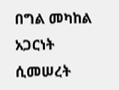በግል መካከል አጋርነት ሲመሠረት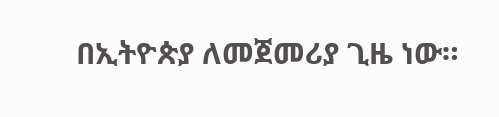በኢትዮጵያ ለመጀመሪያ ጊዜ ነው።